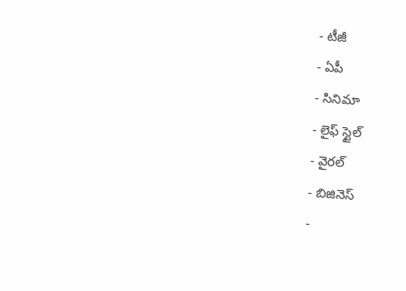- టీజీ
- ఏపీ
- సినిమా
- లైఫ్ స్టైల్
- వైరల్
- బిజినెస్
-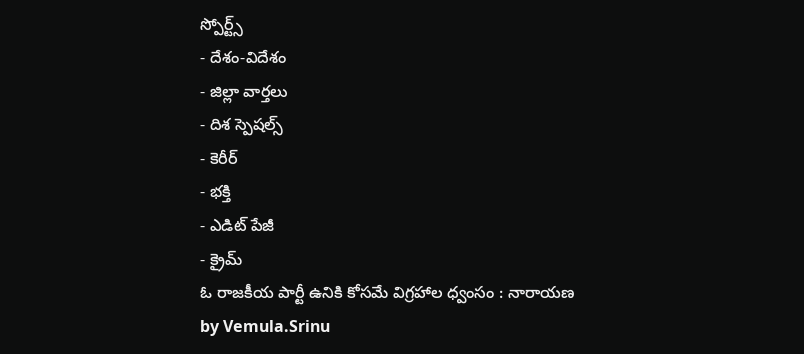స్పోర్ట్స్
- దేశం-విదేశం
- జిల్లా వార్తలు
- దిశ స్పెషల్స్
- కెరీర్
- భక్తి
- ఎడిట్ పేజీ
- క్రైమ్
ఓ రాజకీయ పార్టీ ఉనికి కోసమే విగ్రహాల ధ్వంసం : నారాయణ
by Vemula.Srinu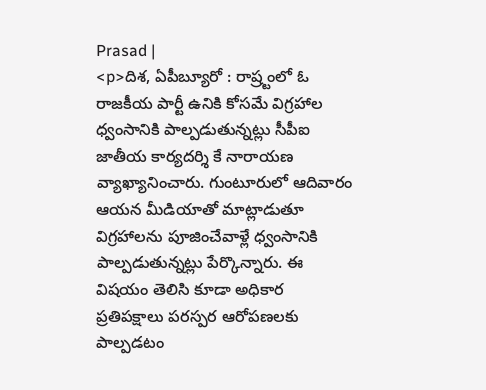Prasad |
<p>దిశ, ఏపీబ్యూరో : రాష్ర్టంలో ఓ రాజకీయ పార్టీ ఉనికి కోసమే విగ్రహాల ధ్వంసానికి పాల్పడుతున్నట్లు సీపీఐ జాతీయ కార్యదర్శి కే నారాయణ వ్యాఖ్యానించారు. గుంటూరులో ఆదివారం ఆయన మీడియాతో మాట్లాడుతూ విగ్రహాలను పూజించేవాళ్లే ధ్వంసానికి పాల్పడుతున్నట్లు పేర్కొన్నారు. ఈ విషయం తెలిసి కూడా అధికార ప్రతిపక్షాలు పరస్పర ఆరోపణలకు పాల్పడటం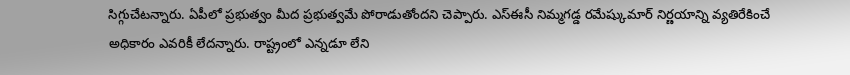సిగ్గుచేటన్నారు. ఏపీలో ప్రభుత్వం మీద ప్రభుత్వమే పోరాడుతోందని చెప్పారు. ఎస్ఈసీ నిమ్మగడ్డ రమేష్కుమార్ నిర్ణయాన్ని వ్యతిరేకించే అధికారం ఎవరికీ లేదన్నారు. రాష్ట్రంలో ఎన్నడూ లేని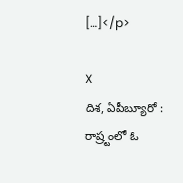[…]</p>

X
దిశ, ఏపీబ్యూరో : రాష్ర్టంలో ఓ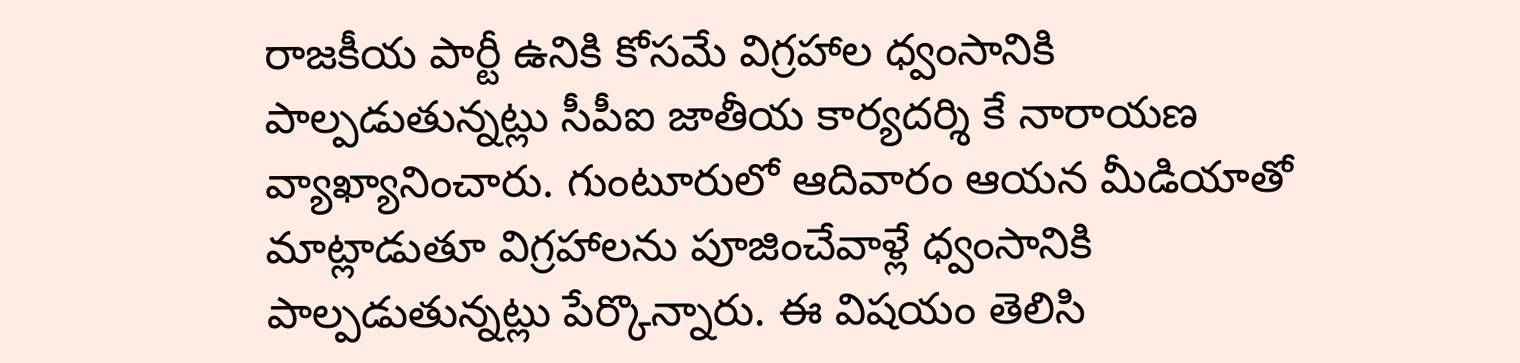రాజకీయ పార్టీ ఉనికి కోసమే విగ్రహాల ధ్వంసానికి పాల్పడుతున్నట్లు సీపీఐ జాతీయ కార్యదర్శి కే నారాయణ వ్యాఖ్యానించారు. గుంటూరులో ఆదివారం ఆయన మీడియాతో మాట్లాడుతూ విగ్రహాలను పూజించేవాళ్లే ధ్వంసానికి పాల్పడుతున్నట్లు పేర్కొన్నారు. ఈ విషయం తెలిసి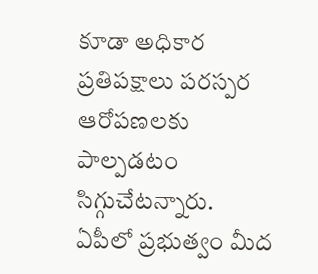కూడా అధికార ప్రతిపక్షాలు పరస్పర ఆరోపణలకు పాల్పడటం సిగ్గుచేటన్నారు.
ఏపీలో ప్రభుత్వం మీద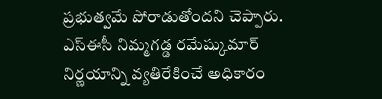ప్రభుత్వమే పోరాడుతోందని చెప్పారు. ఎస్ఈసీ నిమ్మగడ్డ రమేష్కుమార్ నిర్ణయాన్ని వ్యతిరేకించే అధికారం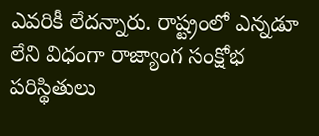ఎవరికీ లేదన్నారు. రాష్ట్రంలో ఎన్నడూ లేని విధంగా రాజ్యాంగ సంక్షోభ పరిస్థితులు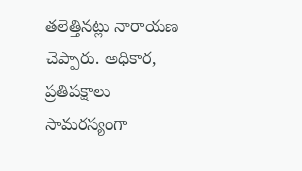తలెత్తినట్లు నారాయణ చెప్పారు. అధికార, ప్రతిపక్షాలు సామరస్యంగా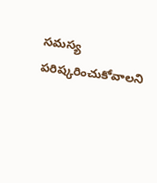సమస్య పరిష్కరించుకోవాలని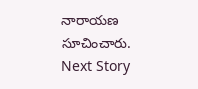నారాయణ సూచించారు.
Next Story